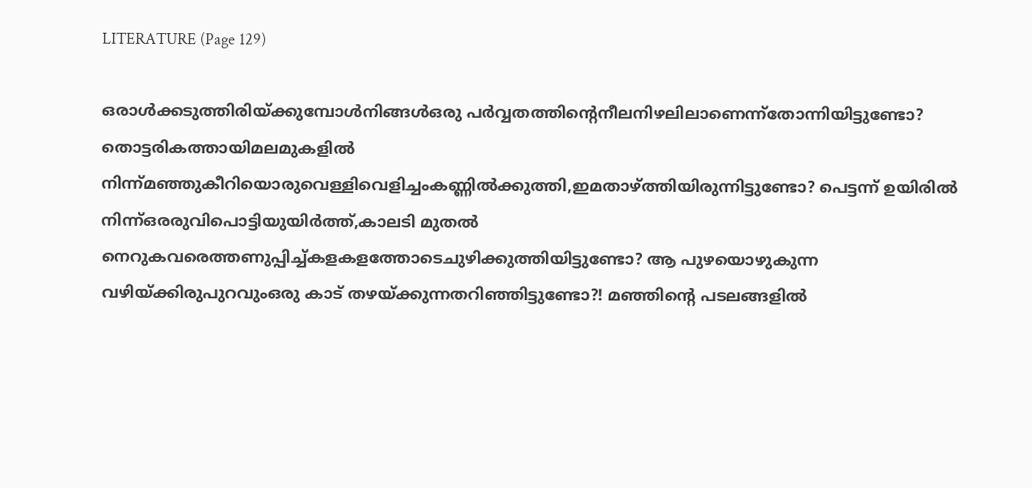LITERATURE (Page 129)

ഒരാൾക്കടുത്തിരിയ്ക്കുമ്പോൾനിങ്ങൾഒരു പർവ്വതത്തിന്റെനീലനിഴലിലാണെന്ന്തോന്നിയിട്ടുണ്ടോ? തൊട്ടരികത്തായിമലമുകളിൽ നിന്ന്മഞ്ഞുകീറിയൊരുവെള്ളിവെളിച്ചംകണ്ണിൽക്കുത്തി,ഇമതാഴ്ത്തിയിരുന്നിട്ടുണ്ടോ? പെട്ടന്ന് ഉയിരിൽ നിന്ന്ഒരരുവിപൊട്ടിയുയിർത്ത്,കാലടി മുതൽ നെറുകവരെത്തണുപ്പിച്ച്കളകളത്തോടെചുഴിക്കുത്തിയിട്ടുണ്ടോ? ആ പുഴയൊഴുകുന്ന വഴിയ്ക്കിരുപുറവുംഒരു കാട് തഴയ്ക്കുന്നതറിഞ്ഞിട്ടുണ്ടോ?! മഞ്ഞിന്റെ പടലങ്ങളിൽ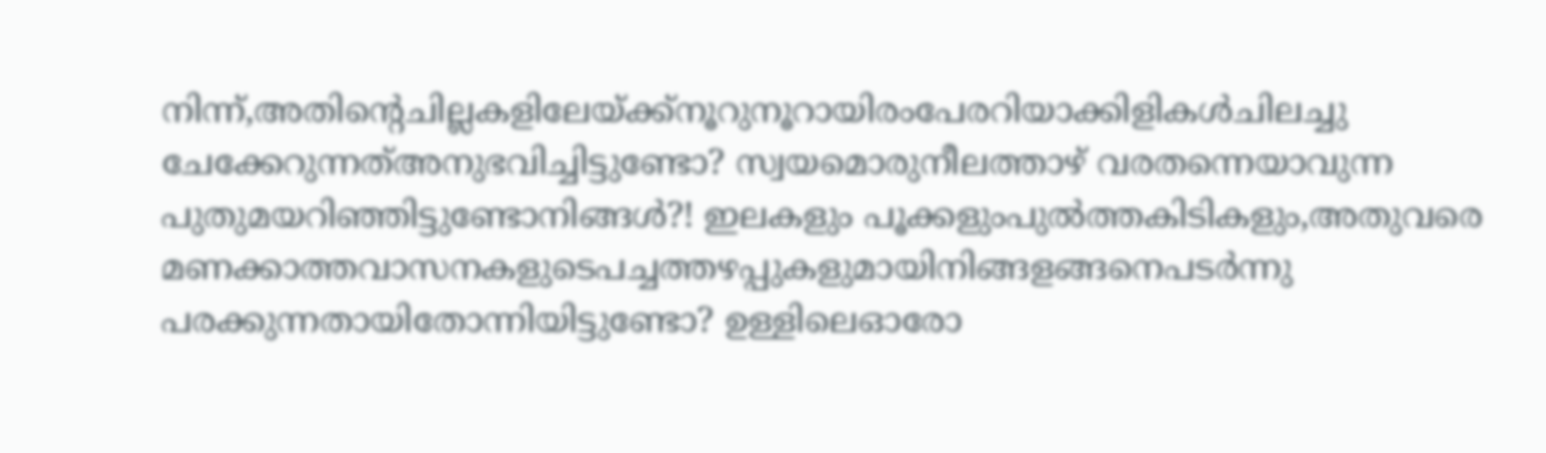നിന്ന്,അതിന്റെചില്ലകളിലേയ്ക്ക്നൂറുനൂറായിരംപേരറിയാക്കിളികൾചിലച്ചു ചേക്കേറുന്നത്അനുഭവിച്ചിട്ടുണ്ടോ? സ്വയമൊരുനീലത്താഴ് വരതന്നെയാവുന്ന പുതുമയറിഞ്ഞിട്ടുണ്ടോനിങ്ങൾ?! ഇലകളും പൂക്കളുംപുൽത്തകിടികളും,അതുവരെ മണക്കാത്തവാസനകളുടെപച്ചത്തഴപ്പുകളുമായിനിങ്ങളങ്ങനെപടർന്നു പരക്കുന്നതായിതോന്നിയിട്ടുണ്ടോ? ഉള്ളിലെഓരോ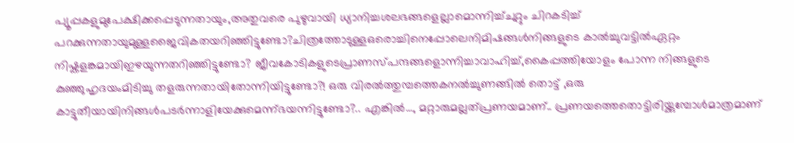പ്യൂപ്പകളുമുപേക്ഷിക്കപ്പെടുന്നതായും,അതുവരെ പുഴുവായി ധ്യാനിച്ചശലഭങ്ങളെല്ലാമൊന്നിച്ച്ചുറ്റും ചിറകടിച്ച് പറക്കുന്നതായുമുള്ളജൈവികതയറിഞ്ഞിട്ടുണ്ടോ?ചിത്രത്തോടുള്ളഒരൊച്ചിനെപ്പോലെനിമിഷങ്ങൾനിങ്ങളുടെ കാൽച്ചുവട്ടിൽഏറ്റം നിഷ്കളങ്കമായിഇഴയുന്നതറിഞ്ഞിട്ടുണ്ടോ? ജീവകോടികളുടെപ്രാണസ്പന്ദങ്ങളൊന്നിച്ചാവാഹിച്ച്,കൈപ്പത്തിയോളം പോന്ന നിങ്ങളുടെ കുഞ്ഞുഹൃദയംമിടിച്ചു തളരുന്നതായിതോന്നിയിട്ടുണ്ടോ?! ഒരു വിരൽത്തുമ്പത്തെകനൽച്ചുണങ്ങിൽ തൊട്ട് ,ഒരു കാട്ടുതീയായിനിങ്ങൾപടർന്നാളിയേക്കുമെന്ന്ഭയന്നിട്ടുണ്ടോ?.. എങ്കിൽ…, മറ്റാരുമല്ലത്പ്രണയമാണ്.. പ്രണയത്തെതൊട്ടിരിയ്ക്കുമ്പോൾമാത്രമാണ്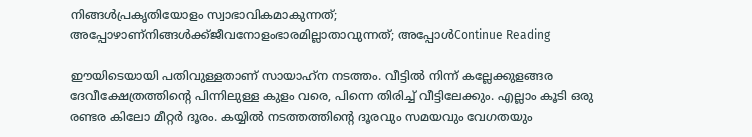നിങ്ങൾപ്രകൃതിയോളം സ്വാഭാവികമാകുന്നത്; അപ്പോഴാണ്നിങ്ങൾക്ക്ജീവനോളംഭാരമില്ലാതാവുന്നത്; അപ്പോൾContinue Reading

ഈയിടെയായി പതിവുള്ളതാണ് സായാഹ്‌ന നടത്തം. വീട്ടിൽ നിന്ന് കല്ലേക്കുളങ്ങര ദേവീക്ഷേത്രത്തിന്റെ പിന്നിലുള്ള കുളം വരെ, പിന്നെ തിരിച്ച്‌ വീട്ടിലേക്കും. എല്ലാം കൂടി ഒരു രണ്ടര കിലോ മീറ്റർ ദൂരം. കയ്യിൽ നടത്തത്തിന്റെ ദൂരവും സമയവും വേഗതയും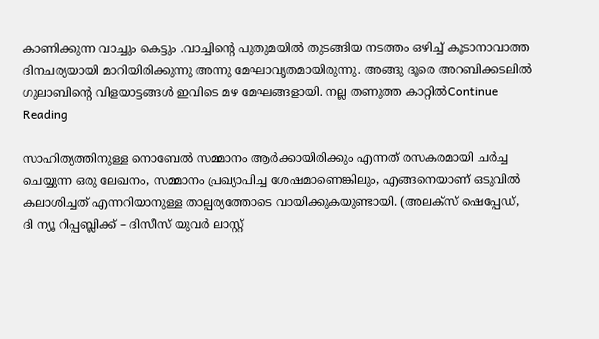കാണിക്കുന്ന വാച്ചും കെട്ടും .വാച്ചിന്റെ പുതുമയിൽ തുടങ്ങിയ നടത്തം ഒഴിച്ച് കൂടാനാവാത്ത ദിനചര്യയായി മാറിയിരിക്കുന്നു അന്നു മേഘാവൃതമായിരുന്നു. അങ്ങു ദൂരെ അറബിക്കടലിൽ ഗുലാബിന്റെ വിളയാട്ടങ്ങൾ ഇവിടെ മഴ മേഘങ്ങളായി. നല്ല തണുത്ത കാറ്റിൽContinue Reading

സാഹിത്യത്തിനുള്ള നൊബേൽ സമ്മാനം ആർക്കായിരിക്കും എന്നത് രസകരമായി ചർച്ച ചെയ്യുന്ന ഒരു ലേഖനം, സമ്മാനം പ്രഖ്യാപിച്ച ശേഷമാണെങ്കിലും, എങ്ങനെയാണ് ഒടുവിൽ കലാശിച്ചത് എന്നറിയാനുള്ള താല്പര്യത്തോടെ വായിക്കുകയുണ്ടായി. (അലക്സ് ഷെപ്പേഡ്, ദി ന്യൂ റിപ്പബ്ലിക്ക് – ദിസീസ് യുവർ ലാസ്റ്റ്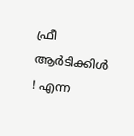ഫ്രീ ആർടിക്കിൾ ! എന്ന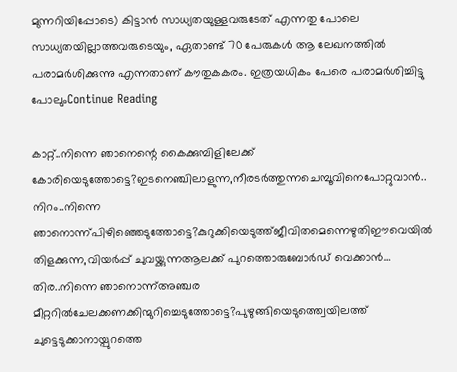മുന്നറിയിപ്പോടെ) കിട്ടാൻ സാധ്യതയുള്ളവരുടേത് എന്നതു പോലെ സാധ്യതയില്ലാത്തവരുടെയും, ഏതാണ്ട് 70 പേരുകൾ ആ ലേഖനത്തിൽ പരാമർശിക്കുന്നു എന്നതാണ് കൗതുകകരം. ഇത്രയധികം പേരെ പരാമർശിച്ചിട്ടു പോലുംContinue Reading

കാറ്റ്..നിന്നെ ഞാനെന്റെ കൈക്കുമ്പിളിലേക്ക് കോരിയെടുത്തോട്ടെ?ഇടനെഞ്ചിലാളുന്ന,നീരടർത്തുന്നചെമ്പൂവിനെപോറ്റുവാൻ.. നിറം..നിന്നെ ഞാനൊന്ന്പിഴിഞ്ഞെടുത്തോട്ടെ?കുറുക്കിയെടുത്ത്ജീവിതമെന്നെഴുതിഈവെയിൽ തിളക്കുന്ന,വിയർപ്പ് ചുവയ്ക്കുന്നആലക്ക് പുറത്തൊരുബോർഡ് വെക്കാൻ… തിര..നിന്നെ ഞാനൊന്ന്അഞ്ചര മീറ്ററിൽചേലക്കണക്കിന്മുറിച്ചെടുത്തോട്ടെ?പുഴുങ്ങിയെടുത്ത്വെയിലത്ത് ചുട്ടെടുക്കാനായ്പുറത്തെ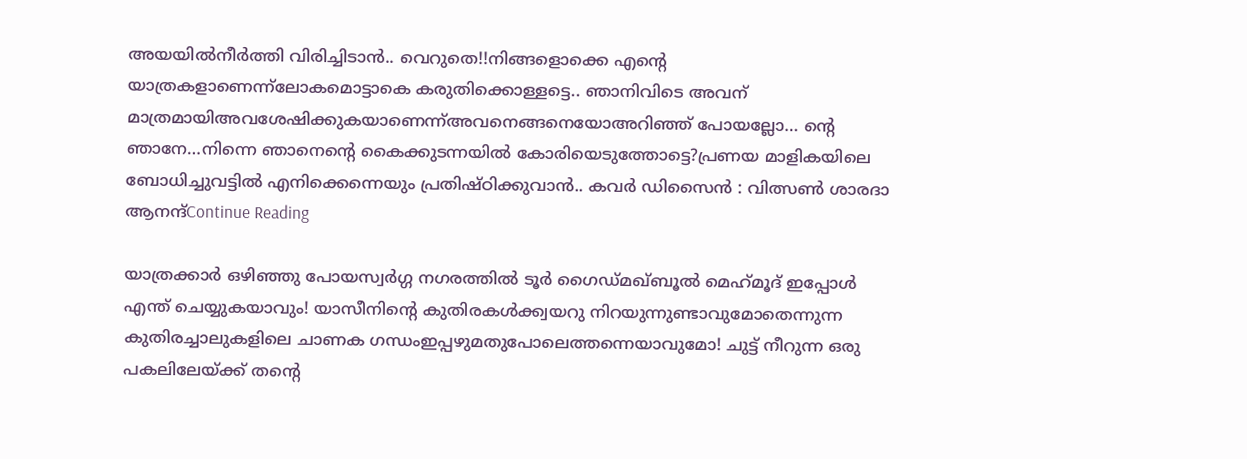അയയിൽനീർത്തി വിരിച്ചിടാൻ.. വെറുതെ!!നിങ്ങളൊക്കെ എന്റെ യാത്രകളാണെന്ന്ലോകമൊട്ടാകെ കരുതിക്കൊള്ളട്ടെ.. ഞാനിവിടെ അവന് മാത്രമായിഅവശേഷിക്കുകയാണെന്ന്അവനെങ്ങനെയോഅറിഞ്ഞ് പോയല്ലോ… ന്റെ ഞാനേ…നിന്നെ ഞാനെന്റെ കൈക്കുടന്നയിൽ കോരിയെടുത്തോട്ടെ?പ്രണയ മാളികയിലെ ബോധിച്ചുവട്ടിൽ എനിക്കെന്നെയും പ്രതിഷ്ഠിക്കുവാൻ.. കവർ ഡിസൈൻ : വിത്സൺ ശാരദാ ആനന്ദ്Continue Reading

യാത്രക്കാർ ഒഴിഞ്ഞു പോയസ്വർഗ്ഗ നഗരത്തിൽ ടൂർ ഗൈഡ്മഖ്ബൂൽ മെഹ്‌മൂദ് ഇപ്പോൾ എന്ത് ചെയ്യുകയാവും! യാസീനിന്റെ കുതിരകൾക്ക്വയറു നിറയുന്നുണ്ടാവുമോതെന്നുന്ന കുതിരച്ചാലുകളിലെ ചാണക ഗന്ധംഇപ്പഴുമതുപോലെത്തന്നെയാവുമോ! ചുട്ട് നീറുന്ന ഒരു പകലിലേയ്ക്ക് തന്റെ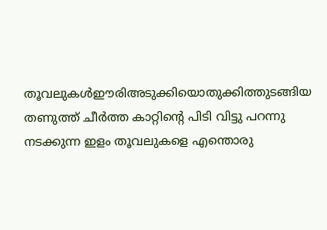തൂവലുകൾഈരിഅടുക്കിയൊതുക്കിത്തുടങ്ങിയ തണുത്ത് ചീർത്ത കാറ്റിന്റെ പിടി വിട്ടു പറന്നു നടക്കുന്ന ഇളം തൂവലുകളെ എന്തൊരു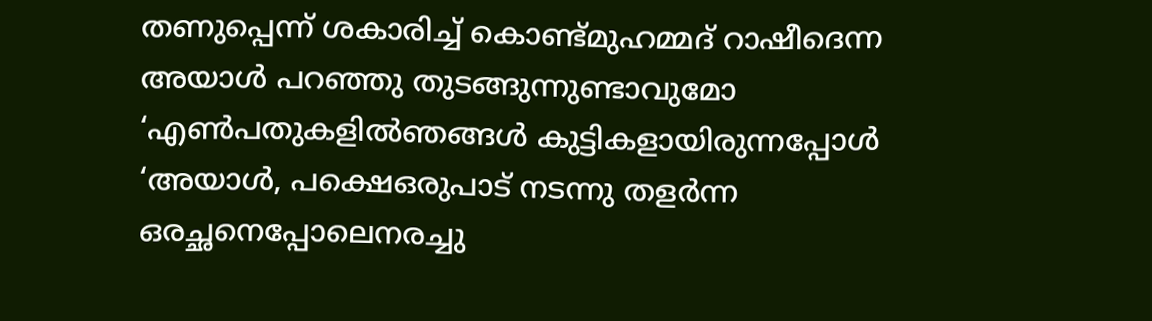തണുപ്പെന്ന് ശകാരിച്ച് കൊണ്ട്മുഹമ്മദ് റാഷീദെന്ന അയാൾ പറഞ്ഞു തുടങ്ങുന്നുണ്ടാവുമോ ‘എൺപതുകളിൽഞങ്ങൾ കുട്ടികളായിരുന്നപ്പോൾ ‘അയാൾ, പക്ഷെഒരുപാട് നടന്നു തളർന്ന ഒരച്ഛനെപ്പോലെനരച്ചു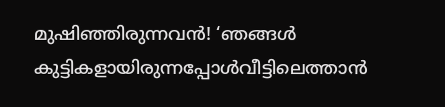മുഷിഞ്ഞിരുന്നവൻ! ‘ഞങ്ങൾ കുട്ടികളായിരുന്നപ്പോൾവീട്ടിലെത്താൻ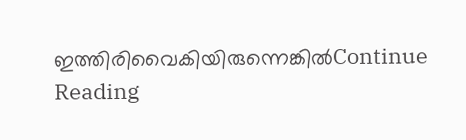ഇത്തിരിവൈകിയിരുന്നെങ്കിൽContinue Reading